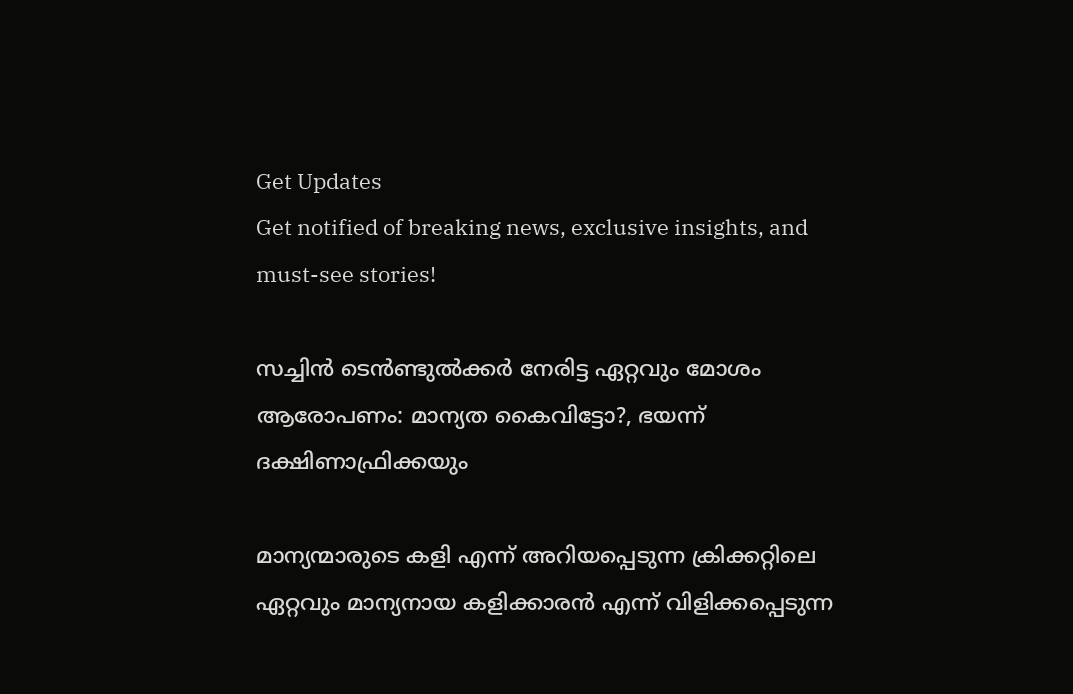Get Updates
Get notified of breaking news, exclusive insights, and must-see stories!

സച്ചിന്‍ ടെന്‍ണ്ടുല്‍ക്കർ നേരിട്ട ഏറ്റവും മോശം ആരോപണം: മാന്യത കൈവിട്ടോ?, ഭയന്ന് ദക്ഷിണാഫ്രിക്കയും

മാന്യന്മാരുടെ കളി എന്ന് അറിയപ്പെടുന്ന ക്രിക്കറ്റിലെ ഏറ്റവും മാന്യനായ കളിക്കാരന്‍ എന്ന് വിളിക്കപ്പെടുന്ന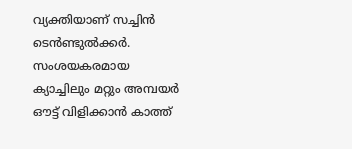വ്യക്തിയാണ് സച്ചിന്‍ ടെന്‍ണ്ടുല്‍ക്കർ. സംശയകരമായ ക്യാച്ചിലും മറ്റും അമ്പയർ ഔട്ട് വിളിക്കാന്‍ കാത്ത്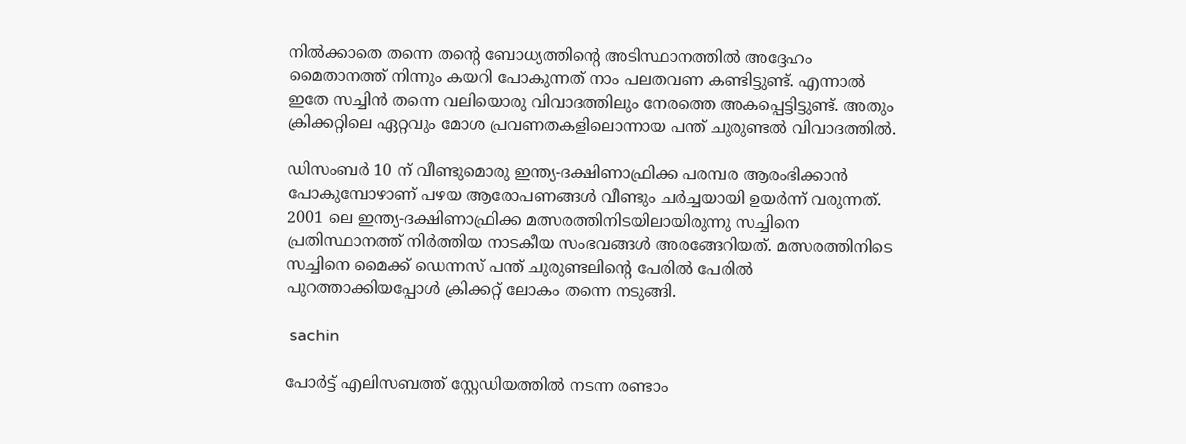നില്‍ക്കാതെ തന്നെ തന്റെ ബോധ്യത്തിന്റെ അടിസ്ഥാനത്തില്‍ അദ്ദേഹം മൈതാനത്ത് നിന്നും കയറി പോകുന്നത് നാം പലതവണ കണ്ടിട്ടുണ്ട്. എന്നാല്‍ ഇതേ സച്ചിന്‍ തന്നെ വലിയൊരു വിവാദത്തിലും നേരത്തെ അകപ്പെട്ടിട്ടുണ്ട്. അതും ക്രിക്കറ്റിലെ ഏറ്റവും മോശ പ്രവണതകളിലൊന്നായ പന്ത് ചുരുണ്ടല്‍ വിവാദത്തില്‍.

ഡിസംബർ 10 ന് വീണ്ടുമൊരു ഇന്ത്യ-ദക്ഷിണാഫ്രിക്ക പരമ്പര ആരംഭിക്കാന്‍ പോകുമ്പോഴാണ് പഴയ ആരോപണങ്ങള്‍ വീണ്ടും ചർച്ചയായി ഉയർന്ന് വരുന്നത്. 2001 ലെ ഇന്ത്യ-ദക്ഷിണാഫ്രിക്ക മത്സരത്തിനിടയിലായിരുന്നു സച്ചിനെ പ്രതിസ്ഥാനത്ത് നിർത്തിയ നാടകീയ സംഭവങ്ങള്‍ അരങ്ങേറിയത്. മത്സരത്തിനിടെ സച്ചിനെ മൈക്ക് ഡെന്നസ് പന്ത് ചുരുണ്ടലിന്റെ പേരില്‍ പേരില്‍ പുറത്താക്കിയപ്പോള്‍ ക്രിക്കറ്റ് ലോകം തന്നെ നടുങ്ങി.

 sachin

പോർട്ട് എലിസബത്ത് സ്റ്റേഡിയത്തില്‍ നടന്ന രണ്ടാം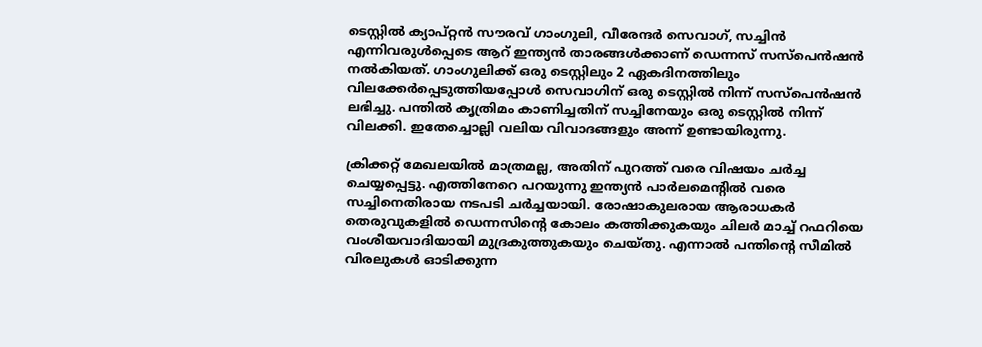ടെസ്റ്റിൽ ക്യാപ്റ്റൻ സൗരവ് ഗാംഗുലി, വീരേന്ദർ സെവാഗ്, സച്ചിൻ എന്നിവരുൾപ്പെടെ ആറ് ഇന്ത്യൻ താരങ്ങൾക്കാണ് ഡെന്നസ് സസ്‌പെൻഷൻ നൽകിയത്. ഗാംഗുലിക്ക് ഒരു ടെസ്റ്റിലും 2 ഏകദിനത്തിലും വിലക്കേർപ്പെടുത്തിയപ്പോൾ സെവാഗിന് ഒരു ടെസ്റ്റിൽ നിന്ന് സസ്‌പെൻഷൻ ലഭിച്ചു. പന്തിൽ കൃത്രിമം കാണിച്ചതിന് സച്ചിനേയും ഒരു ടെസ്റ്റില്‍ നിന്ന് വിലക്കി. ഇതേച്ചൊല്ലി വലിയ വിവാദങ്ങളും അന്ന് ഉണ്ടായിരുന്നു.

ക്രിക്കറ്റ് മേഖലയില്‍ മാത്രമല്ല, അതിന് പുറത്ത് വരെ വിഷയം ചർച്ച ചെയ്യപ്പെട്ടു. എത്തിനേറെ പറയുന്നു ഇന്ത്യന്‍ പാർലമെന്റില്‍ വരെ സച്ചിനെതിരായ നടപടി ചർച്ചയായി. രോഷാകുലരായ ആരാധകർ തെരുവുകളിൽ ഡെന്നസിന്റെ കോലം കത്തിക്കുകയും ചിലർ മാച്ച് റഫറിയെ വംശീയവാദിയായി മുദ്രകുത്തുകയും ചെയ്തു. എന്നാല്‍ പന്തിന്റെ സീമിൽ വിരലുകൾ ഓടിക്കുന്ന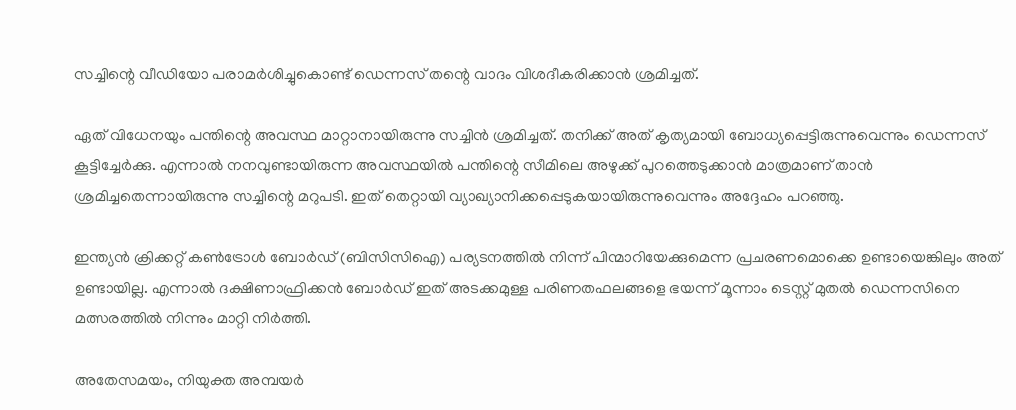സച്ചിന്റെ വീഡിയോ പരാമർശിച്ചുകൊണ്ട് ഡെന്നസ് തന്റെ വാദം വിശദീകരിക്കാന്‍ ശ്രമിച്ചത്.

ഏത് വിധേനയും പന്തിന്റെ അവസ്ഥ മാറ്റാനായിരുന്നു സച്ചിന്‍ ശ്രമിച്ചത്. തനിക്ക് അത് കൃത്യമായി ബോധ്യപ്പെട്ടിരുന്നുവെന്നും ഡെന്നസ് കൂട്ടിച്ചേർക്കു. എന്നാല്‍ നനവുണ്ടായിരുന്ന അവസ്ഥയിൽ പന്തിന്റെ സീമിലെ അഴുക്ക് പുറത്തെടുക്കാൻ മാത്രമാണ് താൻ ശ്രമിച്ചതെന്നായിരുന്നു സച്ചിന്റെ മറുപടി. ഇത് തെറ്റായി വ്യാഖ്യാനിക്കപ്പെടുകയായിരുന്നുവെന്നും അദ്ദേഹം പറഞ്ഞു.

ഇന്ത്യൻ ക്രിക്കറ്റ് കൺട്രോൾ ബോർഡ് (ബിസിസിഐ) പര്യടനത്തിൽ നിന്ന് പിന്മാറിയേക്കുമെന്ന പ്രചരണമൊക്കെ ഉണ്ടായെങ്കിലും അത് ഉണ്ടായില്ല. എന്നാല്‍ ദക്ഷിണാഫ്രിക്കൻ ബോർഡ് ഇത് അടക്കമുള്ള പരിണതഫലങ്ങളെ ഭയന്ന് മൂന്നാം ടെസ്റ്റ് മുതല്‍ ഡെന്നസിനെ മത്സരത്തില്‍ നിന്നും മാറ്റി നിർത്തി.

അതേസമയം, നിയുക്ത അമ്പയർ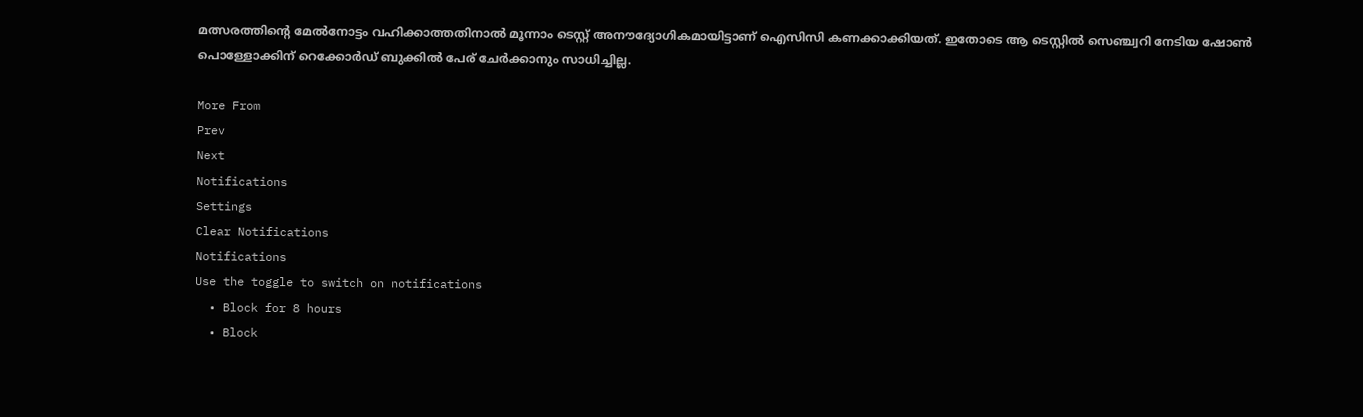മത്സരത്തിന്റെ മേൽനോട്ടം വഹിക്കാത്തതിനാൽ മൂന്നാം ടെസ്റ്റ് അനൗദ്യോഗികമായിട്ടാണ് ഐസിസി കണക്കാക്കിയത്. ഇതോടെ ആ ടെസ്റ്റിൽ സെഞ്ച്വറി നേടിയ ഷോൺ പൊള്ളോക്കിന് റെക്കോർഡ് ബുക്കിൽ പേര് ചേർക്കാനും സാധിച്ചില്ല.

More From
Prev
Next
Notifications
Settings
Clear Notifications
Notifications
Use the toggle to switch on notifications
  • Block for 8 hours
  • Block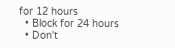for 12 hours
  • Block for 24 hours
  • Don't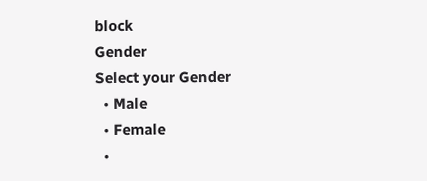block
Gender
Select your Gender
  • Male
  • Female
  •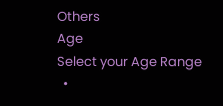Others
Age
Select your Age Range
  •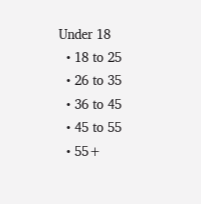Under 18
  • 18 to 25
  • 26 to 35
  • 36 to 45
  • 45 to 55
  • 55+